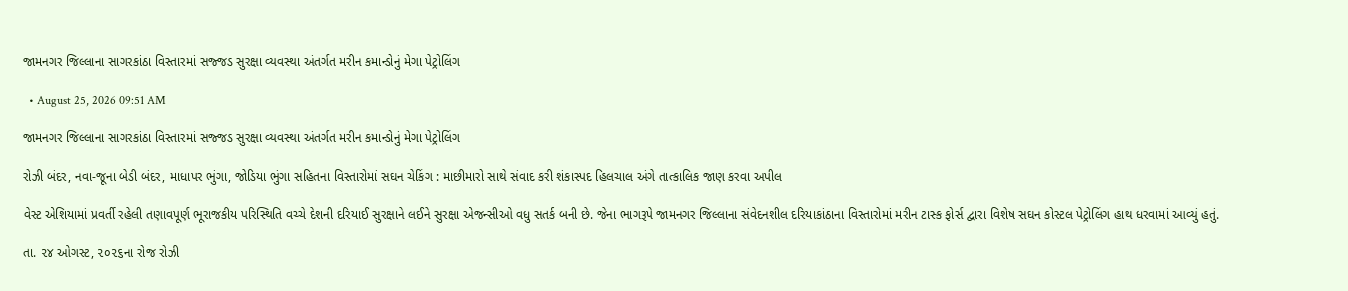જામનગર જિલ્લાના સાગરકાંઠા વિસ્તારમાં સજ્જડ સુરક્ષા વ્યવસ્થા અંતર્ગત મરીન કમાન્ડોનું મેગા પેટ્રોલિંગ

  • August 25, 2026 09:51 AM

જામનગર જિલ્લાના સાગરકાંઠા વિસ્તારમાં સજ્જડ સુરક્ષા વ્યવસ્થા અંતર્ગત મરીન કમાન્ડોનું મેગા પેટ્રોલિંગ

રોઝી બંદર, નવા-જૂના બેડી બંદર, માધાપર ભુંગા, જોડિયા ભુંગા સહિતના વિસ્તારોમાં સઘન ચેકિંગ : માછીમારો સાથે સંવાદ કરી શંકાસ્પદ હિલચાલ અંગે તાત્કાલિક જાણ કરવા અપીલ

વેસ્ટ એશિયામાં પ્રવર્તી રહેલી તણાવપૂર્ણ ભૂરાજકીય પરિસ્થિતિ વચ્ચે દેશની દરિયાઈ સુરક્ષાને લઈને સુરક્ષા એજન્સીઓ વધુ સતર્ક બની છે. જેના ભાગરૂપે જામનગર જિલ્લાના સંવેદનશીલ દરિયાકાંઠાના વિસ્તારોમાં મરીન ટાસ્ક ફોર્સ દ્વારા વિશેષ સઘન કોસ્ટલ પેટ્રોલિંગ હાથ ધરવામાં આવ્યું હતું.

તા. ૨૪ ઓગસ્ટ, ૨૦૨૬ના રોજ રોઝી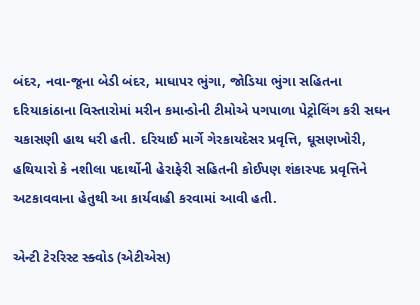બંદર, નવા-જૂના બેડી બંદર, માધાપર ભુંગા, જોડિયા ભુંગા સહિતના દરિયાકાંઠાના વિસ્તારોમાં મરીન કમાન્ડોની ટીમોએ પગપાળા પેટ્રોલિંગ કરી સઘન ચકાસણી હાથ ધરી હતી. દરિયાઈ માર્ગે ગેરકાયદેસર પ્રવૃત્તિ, ઘૂસણખોરી, હથિયારો કે નશીલા પદાર્થોની હેરાફેરી સહિતની કોઈપણ શંકાસ્પદ પ્રવૃત્તિને અટકાવવાના હેતુથી આ કાર્યવાહી કરવામાં આવી હતી.

એન્ટી ટેરરિસ્ટ સ્ક્વોડ (એટીએસ)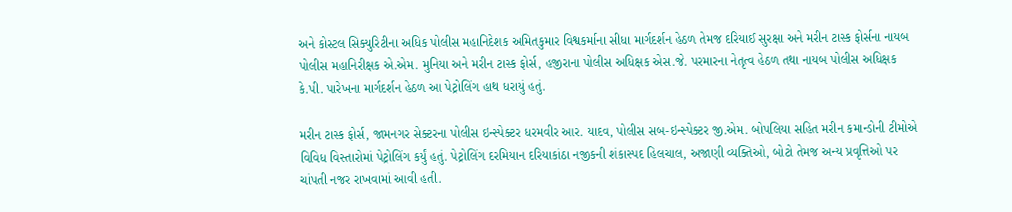અને કોસ્ટલ સિક્યુરિટીના અધિક પોલીસ મહાનિદેશક અમિતકુમાર વિશ્વકર્માના સીધા માર્ગદર્શન હેઠળ તેમજ દરિયાઈ સુરક્ષા અને મરીન ટાસ્ક ફોર્સના નાયબ પોલીસ મહાનિરીક્ષક એ.એમ. મુનિયા અને મરીન ટાસ્ક ફોર્સ, હજીરાના પોલીસ અધિક્ષક એસ.જે. પરમારના નેતૃત્વ હેઠળ તથા નાયબ પોલીસ અધિક્ષક કે.પી. પારેખના માર્ગદર્શન હેઠળ આ પેટ્રોલિંગ હાથ ધરાયું હતું.

મરીન ટાસ્ક ફોર્સ, જામનગર સેક્ટરના પોલીસ ઇન્સ્પેક્ટર ધરમવીર આર. યાદવ, પોલીસ સબ-ઇન્સ્પેક્ટર જી.એમ. બોપલિયા સહિત મરીન કમાન્ડોની ટીમોએ વિવિધ વિસ્તારોમાં પેટ્રોલિંગ કર્યું હતું. પેટ્રોલિંગ દરમિયાન દરિયાકાંઠા નજીકની શંકાસ્પદ હિલચાલ, અજાણી વ્યક્તિઓ, બોટો તેમજ અન્ય પ્રવૃત્તિઓ પર ચાંપતી નજર રાખવામાં આવી હતી.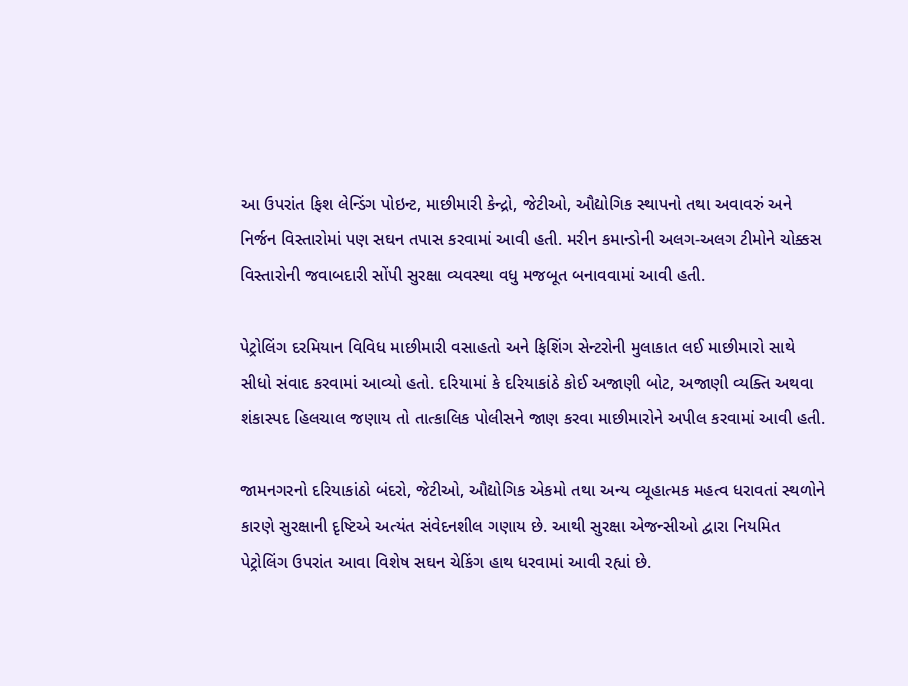આ ઉપરાંત ફિશ લેન્ડિંગ પોઇન્ટ, માછીમારી કેન્દ્રો, જેટીઓ, ઔદ્યોગિક સ્થાપનો તથા અવાવરું અને નિર્જન વિસ્તારોમાં પણ સઘન તપાસ કરવામાં આવી હતી. મરીન કમાન્ડોની અલગ-અલગ ટીમોને ચોક્કસ વિસ્તારોની જવાબદારી સોંપી સુરક્ષા વ્યવસ્થા વધુ મજબૂત બનાવવામાં આવી હતી.

પેટ્રોલિંગ દરમિયાન વિવિધ માછીમારી વસાહતો અને ફિશિંગ સેન્ટરોની મુલાકાત લઈ માછીમારો સાથે સીધો સંવાદ કરવામાં આવ્યો હતો. દરિયામાં કે દરિયાકાંઠે કોઈ અજાણી બોટ, અજાણી વ્યક્તિ અથવા શંકાસ્પદ હિલચાલ જણાય તો તાત્કાલિક પોલીસને જાણ કરવા માછીમારોને અપીલ કરવામાં આવી હતી.

જામનગરનો દરિયાકાંઠો બંદરો, જેટીઓ, ઔદ્યોગિક એકમો તથા અન્ય વ્યૂહાત્મક મહત્વ ધરાવતાં સ્થળોને કારણે સુરક્ષાની દૃષ્ટિએ અત્યંત સંવેદનશીલ ગણાય છે. આથી સુરક્ષા એજન્સીઓ દ્વારા નિયમિત પેટ્રોલિંગ ઉપરાંત આવા વિશેષ સઘન ચેકિંગ હાથ ધરવામાં આવી રહ્યાં છે.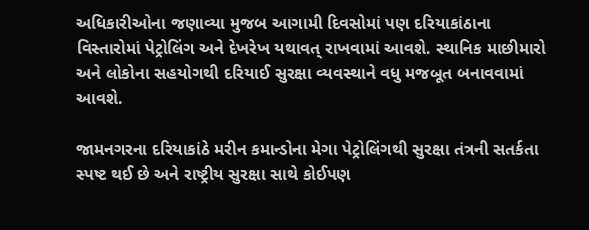અધિકારીઓના જણાવ્યા મુજબ આગામી દિવસોમાં પણ દરિયાકાંઠાના વિસ્તારોમાં પેટ્રોલિંગ અને દેખરેખ યથાવત્ રાખવામાં આવશે. સ્થાનિક માછીમારો અને લોકોના સહયોગથી દરિયાઈ સુરક્ષા વ્યવસ્થાને વધુ મજબૂત બનાવવામાં આવશે.

જામનગરના દરિયાકાંઠે મરીન કમાન્ડોના મેગા પેટ્રોલિંગથી સુરક્ષા તંત્રની સતર્કતા સ્પષ્ટ થઈ છે અને રાષ્ટ્રીય સુરક્ષા સાથે કોઈપણ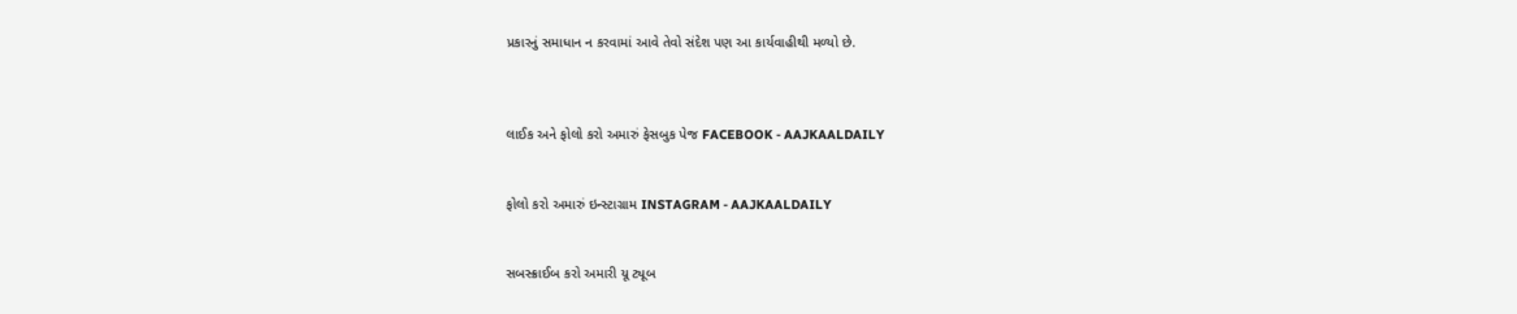પ્રકારનું સમાધાન ન કરવામાં આવે તેવો સંદેશ પણ આ કાર્યવાહીથી મળ્યો છે.



લાઈક અને ફોલો કરો અમારું ફેસબુક પેજ FACEBOOK - AAJKAALDAILY


ફોલો કરો અમારું ઇન્સ્ટાગ્રામ INSTAGRAM - AAJKAALDAILY


સબસ્ક્રાઈબ કરો અમારી યૂ ટ્યૂબ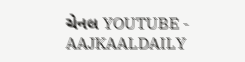ચેનલ YOUTUBE - AAJKAALDAILY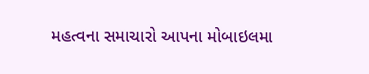મહત્વના સમાચારો આપના મોબાઇલમા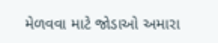મેળવવા માટે જોડાઓ અમારા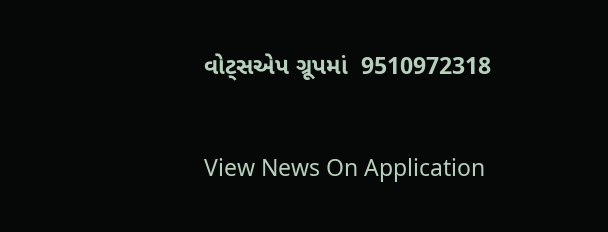વોટ્સએપ ગ્રૂપમાં  9510972318

View News On Application